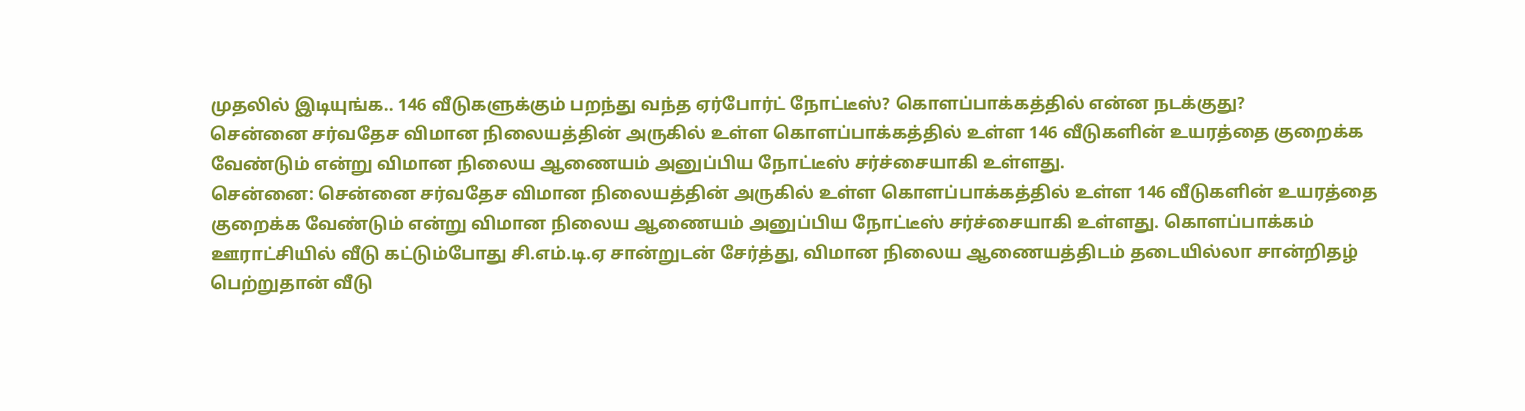முதலில் இடியுங்க.. 146 வீடுகளுக்கும் பறந்து வந்த ஏர்போர்ட் நோட்டீஸ்? கொளப்பாக்கத்தில் என்ன நடக்குது?
சென்னை சர்வதேச விமான நிலையத்தின் அருகில் உள்ள கொளப்பாக்கத்தில் உள்ள 146 வீடுகளின் உயரத்தை குறைக்க வேண்டும் என்று விமான நிலைய ஆணையம் அனுப்பிய நோட்டீஸ் சர்ச்சையாகி உள்ளது.
சென்னை: சென்னை சர்வதேச விமான நிலையத்தின் அருகில் உள்ள கொளப்பாக்கத்தில் உள்ள 146 வீடுகளின் உயரத்தை குறைக்க வேண்டும் என்று விமான நிலைய ஆணையம் அனுப்பிய நோட்டீஸ் சர்ச்சையாகி உள்ளது. கொளப்பாக்கம் ஊராட்சியில் வீடு கட்டும்போது சி.எம்.டி.ஏ சான்றுடன் சேர்த்து, விமான நிலைய ஆணையத்திடம் தடையில்லா சான்றிதழ் பெற்றுதான் வீடு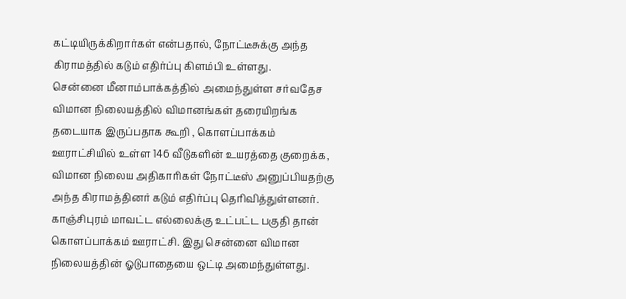கட்டியிருக்கிறார்கள் என்பதால், நோட்டீசுக்கு அந்த கிராமத்தில் கடும் எதிர்ப்பு கிளம்பி உள்ளது.
சென்னை மீனாம்பாக்கத்தில் அமைந்துள்ள சர்வதேச விமான நிலையத்தில் விமானங்கள் தரையிறங்க தடையாக இருப்பதாக கூறி , கொளப்பாக்கம் ஊராட்சியில் உள்ள 146 வீடுகளின் உயரத்தை குறைக்க, விமான நிலைய அதிகாரிகள் நோட்டீஸ் அனுப்பியதற்கு அந்த கிராமத்தினர் கடும் எதிர்ப்பு தெரிவித்துள்ளனர்.
காஞ்சிபுரம் மாவட்ட எல்லைக்கு உட்பட்ட பகுதி தான் கொளப்பாக்கம் ஊராட்சி. இது சென்னை விமான நிலையத்தின் ஓடுபாதையை ஒட்டி அமைந்துள்ளது.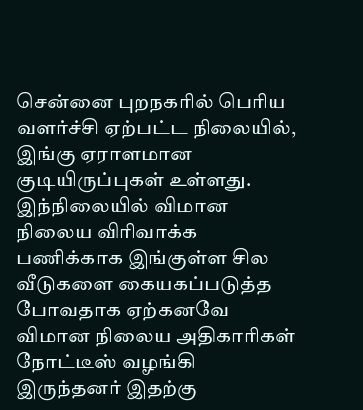சென்னை புறநகரில் பெரிய வளர்ச்சி ஏற்பட்ட நிலையில், இங்கு ஏராளமான குடியிருப்புகள் உள்ளது. இந்நிலையில் விமான நிலைய விரிவாக்க பணிக்காக இங்குள்ள சில வீடுகளை கையகப்படுத்த போவதாக ஏற்கனவே விமான நிலைய அதிகாரிகள் நோட்டீஸ் வழங்கி இருந்தனர் இதற்கு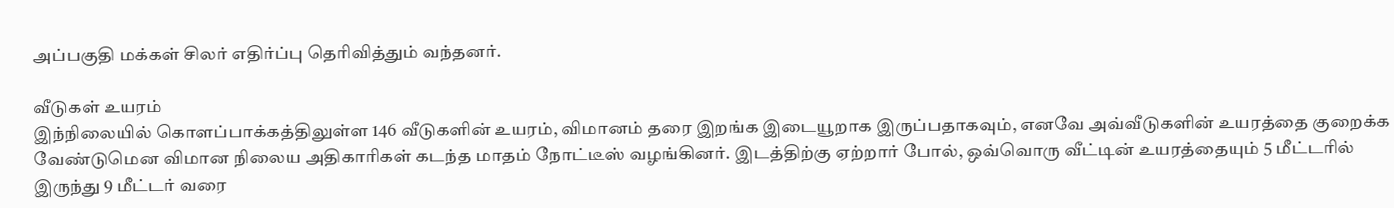அப்பகுதி மக்கள் சிலர் எதிர்ப்பு தெரிவித்தும் வந்தனர்.

வீடுகள் உயரம்
இந்நிலையில் கொளப்பாக்கத்திலுள்ள 146 வீடுகளின் உயரம், விமானம் தரை இறங்க இடையூறாக இருப்பதாகவும், எனவே அவ்வீடுகளின் உயரத்தை குறைக்க வேண்டுமென விமான நிலைய அதிகாரிகள் கடந்த மாதம் நோட்டீஸ் வழங்கினர். இடத்திற்கு ஏற்றார் போல், ஒவ்வொரு வீட்டின் உயரத்தையும் 5 மீட்டரில் இருந்து 9 மீட்டர் வரை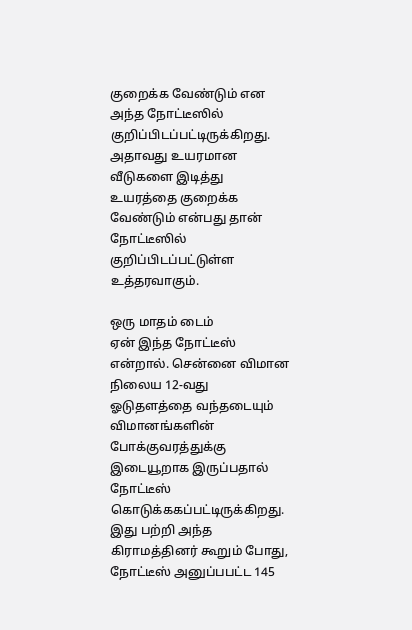குறைக்க வேண்டும் என அந்த நோட்டீஸில் குறிப்பிடப்பட்டிருக்கிறது. அதாவது உயரமான வீடுகளை இடித்து உயரத்தை குறைக்க வேண்டும் என்பது தான் நோட்டீஸில் குறிப்பிடப்பட்டுள்ள உத்தரவாகும்.

ஒரு மாதம் டைம்
ஏன் இந்த நோட்டீஸ் என்றால். சென்னை விமான நிலைய 12-வது ஓடுதளத்தை வந்தடையும் விமானங்களின் போக்குவரத்துக்கு இடையூறாக இருப்பதால் நோட்டீஸ் கொடுக்ககப்பட்டிருக்கிறது. இது பற்றி அந்த கிராமத்தினர் கூறும் போது, நோட்டீஸ் அனுப்பபட்ட 145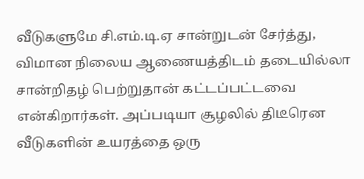வீடுகளுமே சி.எம்.டி.ஏ சான்றுடன் சேர்த்து, விமான நிலைய ஆணையத்திடம் தடையில்லா சான்றிதழ் பெற்றுதான் கட்டப்பட்டவை என்கிறார்கள். அப்படியா சூழலில் திடீரென வீடுகளின் உயரத்தை ஒரு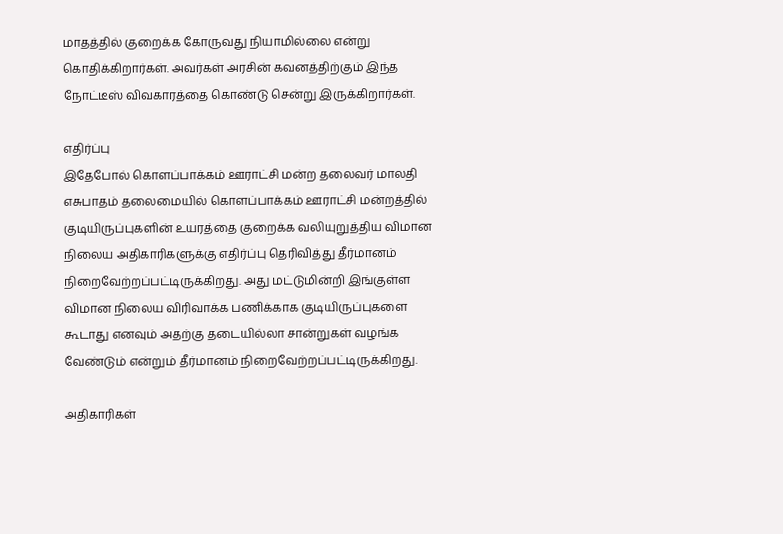மாதத்தில் குறைக்க கோருவது நியாமில்லை என்று கொதிக்கிறார்கள். அவர்கள் அரசின் கவனத்திற்கும் இந்த நோட்டீஸ் விவகாரத்தை கொண்டு சென்று இருக்கிறார்கள்.

எதிர்ப்பு
இதேபோல் கொளப்பாக்கம் ஊராட்சி மன்ற தலைவர் மாலதி எசுபாதம் தலைமையில் கொளப்பாக்கம் ஊராட்சி மன்றத்தில் குடியிருப்புகளின் உயரத்தை குறைக்க வலியுறுத்திய விமான நிலைய அதிகாரிகளுக்கு எதிர்ப்பு தெரிவித்து தீர்மானம் நிறைவேற்றப்பட்டிருக்கிறது. அது மட்டுமின்றி இங்குள்ள விமான நிலைய விரிவாக்க பணிக்காக குடியிருப்புகளை கூடாது எனவும் அதற்கு தடையில்லா சான்றுகள் வழங்க வேண்டும் என்றும் தீர்மானம் நிறைவேற்றப்பட்டிருக்கிறது.

அதிகாரிகள்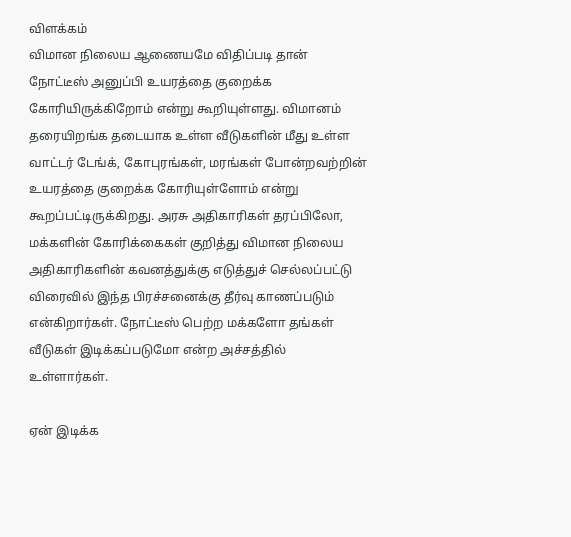விளக்கம்
விமான நிலைய ஆணையமே விதிப்படி தான் நோட்டீஸ் அனுப்பி உயரத்தை குறைக்க கோரியிருக்கிறோம் என்று கூறியுள்ளது. விமானம் தரையிறங்க தடையாக உள்ள வீடுகளின் மீது உள்ள வாட்டர் டேங்க், கோபுரங்கள், மரங்கள் போன்றவற்றின் உயரத்தை குறைக்க கோரியுள்ளோம் என்று கூறப்பட்டிருக்கிறது. அரசு அதிகாரிகள் தரப்பிலோ, மக்களின் கோரிக்கைகள் குறித்து விமான நிலைய அதிகாரிகளின் கவனத்துக்கு எடுத்துச் செல்லப்பட்டு விரைவில் இந்த பிரச்சனைக்கு தீர்வு காணப்படும் என்கிறார்கள். நோட்டீஸ் பெற்ற மக்களோ தங்கள் வீடுகள் இடிக்கப்படுமோ என்ற அச்சத்தில் உள்ளார்கள்.

ஏன் இடிக்க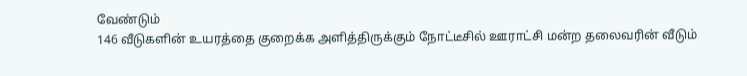வேண்டும்
146 வீடுகளின் உயரத்தை குறைக்க அளித்திருக்கும் நோட்டீசில் ஊராட்சி மன்ற தலைவரின் வீடும்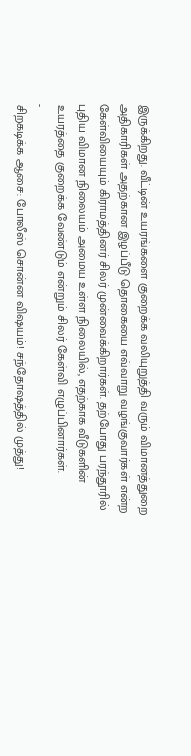இருக்கிறது. வீட்டின் உயரங்களை குறைக்க வலியுறுத்தி வரும் விமானத்துறை அதிகாரிகள் அதற்கான இழப்பீடு தொகையை எவ்வாறு வழங்குவார்கள் என்ற கேள்வியையும் கிராமத்தினர் சிலர் முன்வைக்கிறார்கள். தற்போது பரந்தூரில் புதிய விமான நிலையம் அமைய உள்ள நிலையில், எதற்காக வீடுகளின் உயரத்தை குறைக்க வேண்டும் என்றும் சிலர் கேள்வி எழுப்பினார்கள்.
-
சிறகடிக்க ஆசை: போலீஸ் சொன்ன விஷயம்! சந்தோஷத்தில் முத்து!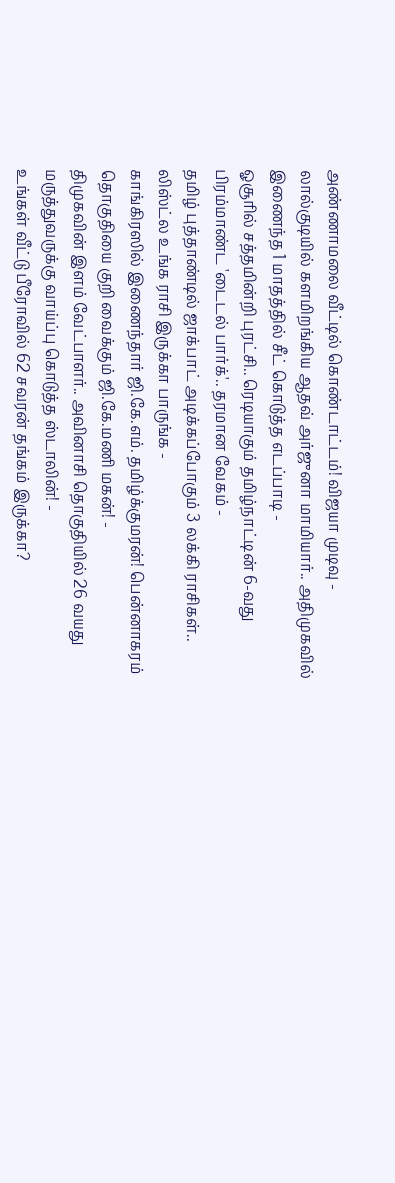அண்ணாமலை வீட்டில் கொண்டாட்டம்! விஜயா முடிவு -
லால்குடியில் களமிறங்கிய ஆதவ் அர்ஜுனா மாமியார்.. அதிமுகவில் இணைந்த 1 மாதத்தில் சீட் கொடுத்த எடப்பாடி -
ஓசூரில் சத்தமின்றி புரட்சி.. ரெடியாகும் தமிழ்நாட்டின் 6-வது பிரம்மாண்ட 'டைடல் பார்க்'.. தரமான வேகம் -
தமிழ் புத்தாண்டில் ஜாக்பாட் அடிக்கப்போகும் 3 லக்கி ராசிகள்.. லிஸ்ட்ல உங்க ராசி இருக்கா பாருங்க -
காங்கிரஸில் இணைந்தார் ஜி.கே.எம். தமிழ்க்குமரன்! பென்னாகரம் தொகுதியை குறி வைக்கும் ஜி.கே.மணி மகன்! -
திமுகவின் இளம் வேட்பாளர்.. அவினாசி தொகுதியில் 26 வயது மருத்துவருக்கு வாய்ப்பு கொடுத்த ஸ்டாலின்! -
உங்கள் வீட்டு பீரோவில் 62 சவரன் தங்கம் இருக்கா?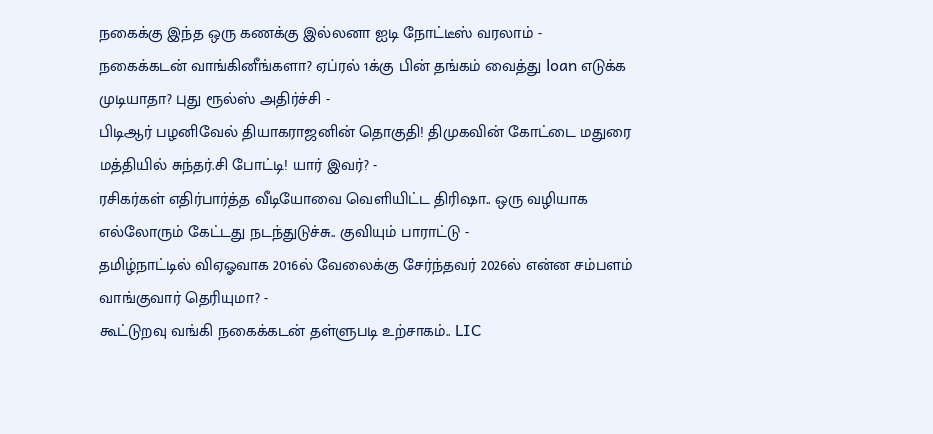நகைக்கு இந்த ஒரு கணக்கு இல்லனா ஐடி நோட்டீஸ் வரலாம் -
நகைக்கடன் வாங்கினீங்களா? ஏப்ரல் 1க்கு பின் தங்கம் வைத்து loan எடுக்க முடியாதா? புது ரூல்ஸ் அதிர்ச்சி -
பிடிஆர் பழனிவேல் தியாகராஜனின் தொகுதி! திமுகவின் கோட்டை மதுரை மத்தியில் சுந்தர்.சி போட்டி! யார் இவர்? -
ரசிகர்கள் எதிர்பார்த்த வீடியோவை வெளியிட்ட திரிஷா.. ஒரு வழியாக எல்லோரும் கேட்டது நடந்துடுச்சு.. குவியும் பாராட்டு -
தமிழ்நாட்டில் விஏஓவாக 2016ல் வேலைக்கு சேர்ந்தவர் 2026ல் என்ன சம்பளம் வாங்குவார் தெரியுமா? -
கூட்டுறவு வங்கி நகைக்கடன் தள்ளுபடி உற்சாகம்.. LIC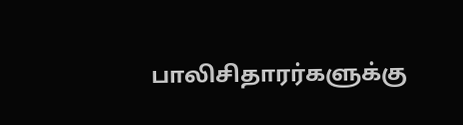பாலிசிதாரர்களுக்கு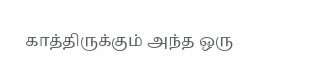காத்திருக்கும் அந்த ஒரு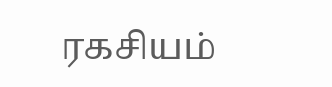ரகசியம்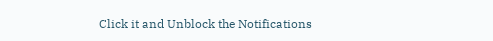Click it and Unblock the Notifications